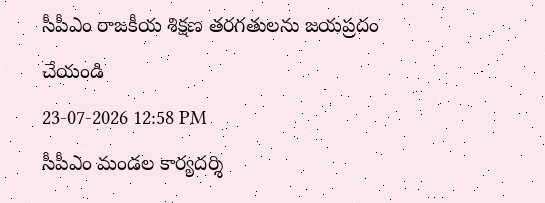సీపీఎం రాజకీయ శిక్షణ తరగతులను జయప్రదం చేయండి
23-07-2026 12:58 PM
సీపీఎం మండల కార్యదర్శి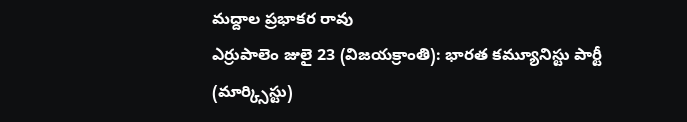మద్దాల ప్రభాకర రావు
ఎర్రుపాలెం జులై 23 (విజయక్రాంతి): భారత కమ్యూనిస్టు పార్టీ (మార్క్సిస్టు)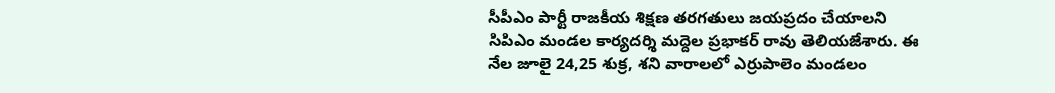సీపీఎం పార్టీ రాజకీయ శిక్షణ తరగతులు జయప్రదం చేయాలని సిపిఎం మండల కార్యదర్శి మద్దెల ప్రభాకర్ రావు తెలియజేశారు. ఈ నేల జూలై 24,25 శుక్ర, శని వారాలలో ఎర్రుపాలెం మండలం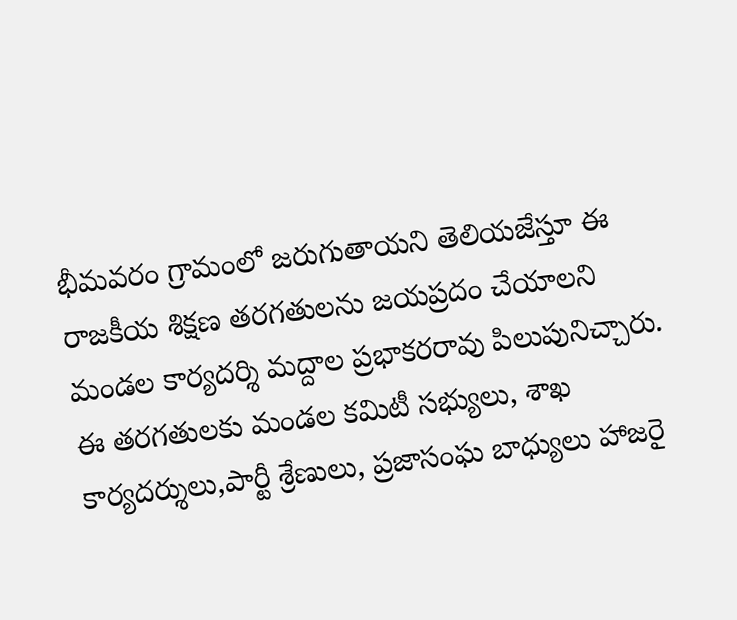భీమవరం గ్రామంలో జరుగుతాయని తెలియజేస్తూ ఈ రాజకీయ శిక్షణ తరగతులను జయప్రదం చేయాలని మండల కార్యదర్శి మద్దాల ప్రభాకరరావు పిలుపునిచ్చారు. ఈ తరగతులకు మండల కమిటీ సభ్యులు, శాఖ కార్యదర్శులు,పార్టీ శ్రేణులు, ప్రజాసంఘ బాధ్యులు హాజరై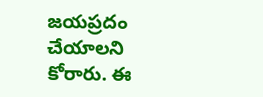జయప్రదం చేయాలని కోరారు. ఈ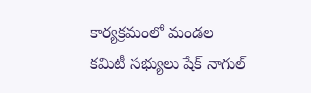కార్యక్రమంలో మండల కమిటీ సభ్యులు షేక్ నాగుల్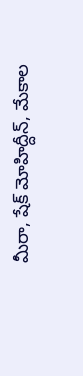మీరా, షేక్ మోహిద్దీన్, మేకాల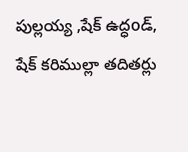పుల్లయ్య ,షేక్ ఉద్ధoడ్, షేక్ కరిముల్లా తదితర్లు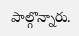పాల్గొన్నారు.